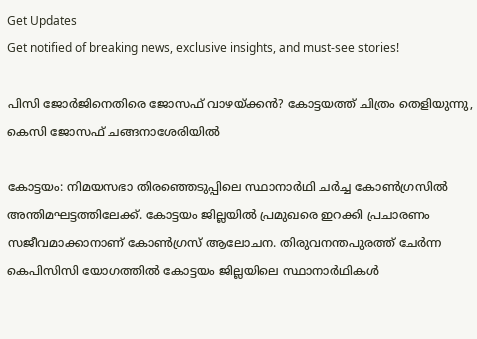Get Updates
Get notified of breaking news, exclusive insights, and must-see stories!

പിസി ജോര്‍ജിനെതിരെ ജോസഫ് വാഴയ്ക്കന്‍? കോട്ടയത്ത് ചിത്രം തെളിയുന്നു, കെസി ജോസഫ് ചങ്ങനാശേരിയില്‍

കോട്ടയം: നിമയസഭാ തിരഞ്ഞെടുപ്പിലെ സ്ഥാനാര്‍ഥി ചര്‍ച്ച കോണ്‍ഗ്രസില്‍ അന്തിമഘട്ടത്തിലേക്ക്. കോട്ടയം ജില്ലയില്‍ പ്രമുഖരെ ഇറക്കി പ്രചാരണം സജീവമാക്കാനാണ് കോണ്‍ഗ്രസ് ആലോചന. തിരുവനന്തപുരത്ത് ചേര്‍ന്ന കെപിസിസി യോഗത്തില്‍ കോട്ടയം ജില്ലയിലെ സ്ഥാനാര്‍ഥികള്‍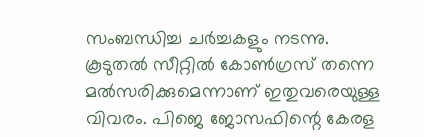സംബന്ധിച്ച ചര്‍ച്ചകളും നടന്നു. കൂടുതല്‍ സീറ്റില്‍ കോണ്‍ഗ്രസ് തന്നെ മല്‍സരിക്കുമെന്നാണ് ഇതുവരെയുള്ള വിവരം. പിജെ ജോസഫിന്റെ കേരള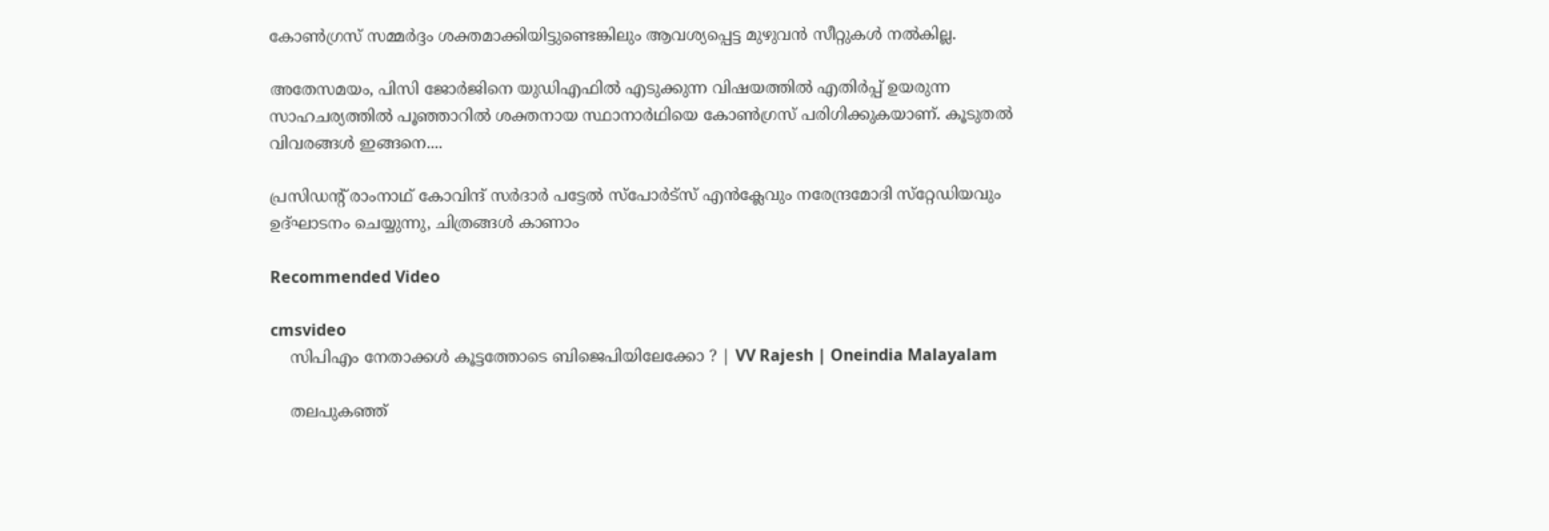കോണ്‍ഗ്രസ് സമ്മര്‍ദ്ദം ശക്തമാക്കിയിട്ടുണ്ടെങ്കിലും ആവശ്യപ്പെട്ട മുഴുവന്‍ സീറ്റുകള്‍ നല്‍കില്ല.

അതേസമയം, പിസി ജോര്‍ജിനെ യുഡിഎഫില്‍ എടുക്കുന്ന വിഷയത്തില്‍ എതിര്‍പ്പ് ഉയരുന്ന സാഹചര്യത്തില്‍ പൂഞ്ഞാറില്‍ ശക്തനായ സ്ഥാനാര്‍ഥിയെ കോണ്‍ഗ്രസ് പരിഗിക്കുകയാണ്. കൂടുതല്‍ വിവരങ്ങള്‍ ഇങ്ങനെ....

പ്രസിഡന്റ് രാംനാഥ് കോവിന്ദ് സര്‍ദാര്‍ പട്ടേല്‍ സ്‌പോര്‍ട്‌സ് എന്‍ക്ലേവും നരേന്ദ്രമോദി സ്‌റ്റേഡിയവും ഉദ്ഘാടനം ചെയ്യുന്നു, ചിത്രങ്ങള്‍ കാണാം

Recommended Video

cmsvideo
    സിപിഎം നേതാക്കൾ കൂട്ടത്തോടെ ബിജെപിയിലേക്കോ ? | VV Rajesh | Oneindia Malayalam

    തലപുകഞ്ഞ്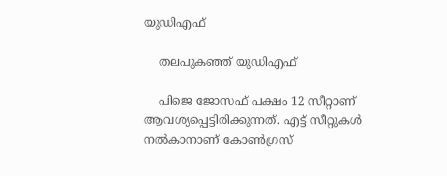യുഡിഎഫ്

    തലപുകഞ്ഞ് യുഡിഎഫ്

    പിജെ ജോസഫ് പക്ഷം 12 സീറ്റാണ് ആവശ്യപ്പെട്ടിരിക്കുന്നത്. എട്ട് സീറ്റുകള്‍ നല്‍കാനാണ് കോണ്‍ഗ്രസ്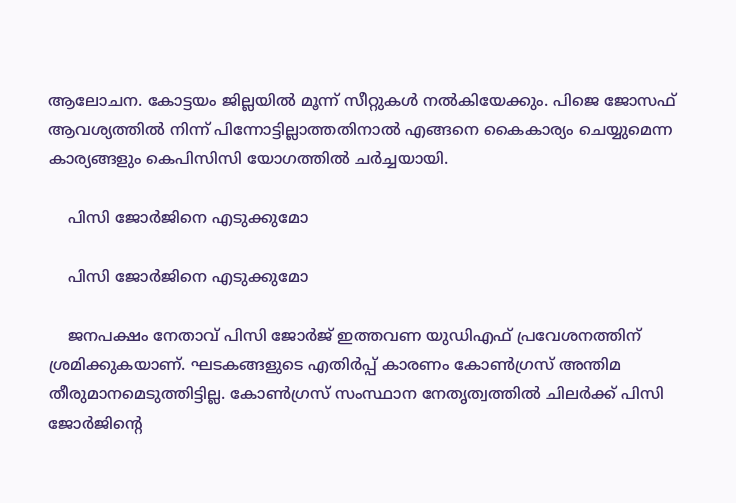ആലോചന. കോട്ടയം ജില്ലയില്‍ മൂന്ന് സീറ്റുകള്‍ നല്‍കിയേക്കും. പിജെ ജോസഫ് ആവശ്യത്തില്‍ നിന്ന് പിന്നോട്ടില്ലാത്തതിനാല്‍ എങ്ങനെ കൈകാര്യം ചെയ്യുമെന്ന കാര്യങ്ങളും കെപിസിസി യോഗത്തില്‍ ചര്‍ച്ചയായി.

    പിസി ജോര്‍ജിനെ എടുക്കുമോ

    പിസി ജോര്‍ജിനെ എടുക്കുമോ

    ജനപക്ഷം നേതാവ് പിസി ജോര്‍ജ് ഇത്തവണ യുഡിഎഫ് പ്രവേശനത്തിന് ശ്രമിക്കുകയാണ്. ഘടകങ്ങളുടെ എതിര്‍പ്പ് കാരണം കോണ്‍ഗ്രസ് അന്തിമ തീരുമാനമെടുത്തിട്ടില്ല. കോണ്‍ഗ്രസ് സംസ്ഥാന നേതൃത്വത്തില്‍ ചിലര്‍ക്ക് പിസി ജോര്‍ജിന്റെ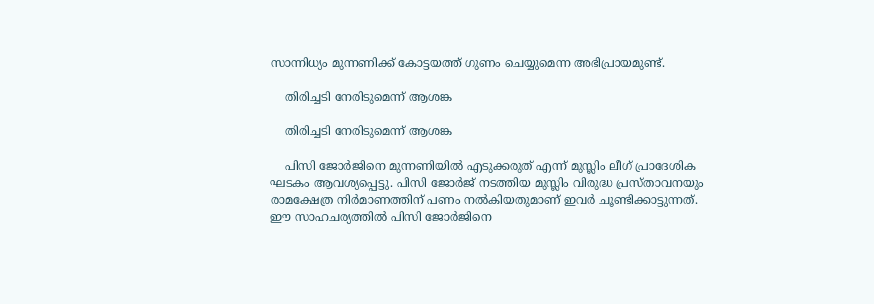സാന്നിധ്യം മുന്നണിക്ക് കോട്ടയത്ത് ഗുണം ചെയ്യുമെന്ന അഭിപ്രായമുണ്ട്.

    തിരിച്ചടി നേരിടുമെന്ന് ആശങ്ക

    തിരിച്ചടി നേരിടുമെന്ന് ആശങ്ക

    പിസി ജോര്‍ജിനെ മുന്നണിയില്‍ എടുക്കരുത് എന്ന് മുസ്ലിം ലീഗ് പ്രാദേശിക ഘടകം ആവശ്യപ്പെട്ടു. പിസി ജോര്‍ജ് നടത്തിയ മുസ്ലിം വിരുദ്ധ പ്രസ്താവനയും രാമക്ഷേത്ര നിര്‍മാണത്തിന് പണം നല്‍കിയതുമാണ് ഇവര്‍ ചൂണ്ടിക്കാട്ടുന്നത്. ഈ സാഹചര്യത്തില്‍ പിസി ജോര്‍ജിനെ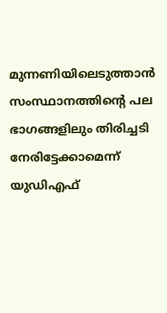മുന്നണിയിലെടുത്താന്‍ സംസ്ഥാനത്തിന്റെ പല ഭാഗങ്ങളിലും തിരിച്ചടി നേരിട്ടേക്കാമെന്ന് യുഡിഎഫ്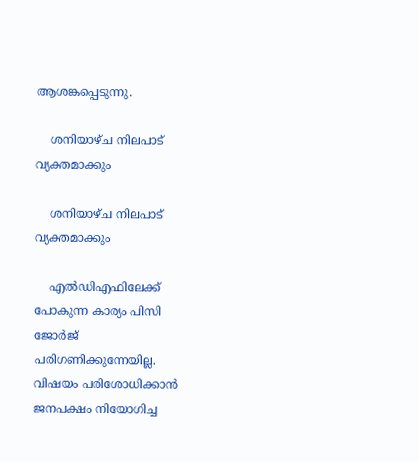ആശങ്കപ്പെടുന്നു.

    ശനിയാഴ്ച നിലപാട് വ്യക്തമാക്കും

    ശനിയാഴ്ച നിലപാട് വ്യക്തമാക്കും

    എല്‍ഡിഎഫിലേക്ക് പോകുന്ന കാര്യം പിസി ജോര്‍ജ് പരിഗണിക്കുന്നേയില്ല. വിഷയം പരിശോധിക്കാന്‍ ജനപക്ഷം നിയോഗിച്ച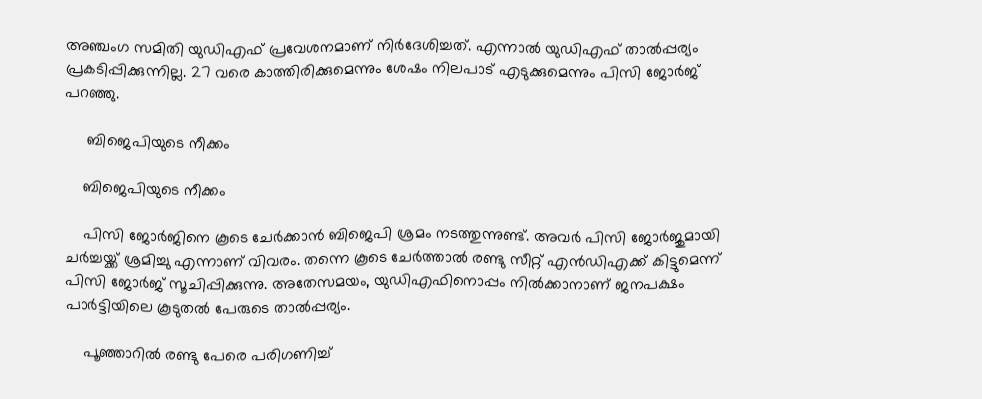അഞ്ചംഗ സമിതി യുഡിഎഫ് പ്രവേശനമാണ് നിര്‍ദേശിച്ചത്. എന്നാല്‍ യുഡിഎഫ് താല്‍പ്പര്യം പ്രകടിപ്പിക്കുന്നില്ല. 27 വരെ കാത്തിരിക്കുമെന്നും ശേഷം നിലപാട് എടുക്കുമെന്നും പിസി ജോര്‍ജ് പറഞ്ഞു.

     ബിജെപിയുടെ നീക്കം

    ബിജെപിയുടെ നീക്കം

    പിസി ജോര്‍ജിനെ കൂടെ ചേര്‍ക്കാന്‍ ബിജെപി ശ്രമം നടത്തുന്നുണ്ട്. അവര്‍ പിസി ജോര്‍ജുമായി ചര്‍ച്ചയ്ക്ക് ശ്രമിച്ചു എന്നാണ് വിവരം. തന്നെ കൂടെ ചേര്‍ത്താല്‍ രണ്ടു സീറ്റ് എന്‍ഡിഎക്ക് കിട്ടുമെന്ന് പിസി ജോര്‍ജ് സൂചിപ്പിക്കുന്നു. അതേസമയം, യുഡിഎഫിനൊപ്പം നില്‍ക്കാനാണ് ജനപക്ഷം പാര്‍ട്ടിയിലെ കൂടുതല്‍ പേരുടെ താല്‍പ്പര്യം.

    പൂഞ്ഞാറില്‍ രണ്ടു പേരെ പരിഗണിച്ച്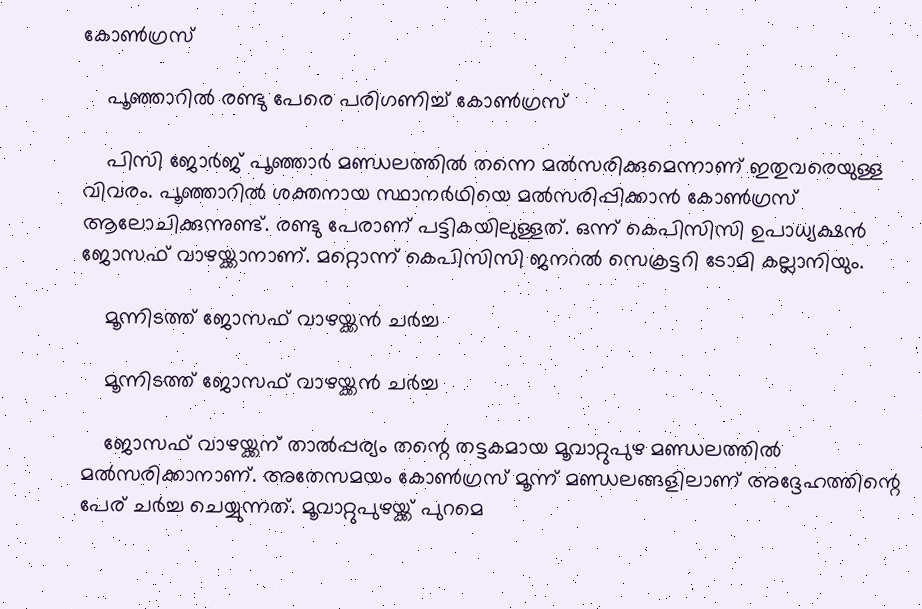കോണ്‍ഗ്രസ്

    പൂഞ്ഞാറില്‍ രണ്ടു പേരെ പരിഗണിച്ച് കോണ്‍ഗ്രസ്

    പിസി ജോര്‍ജ് പൂഞ്ഞാര്‍ മണ്ഡലത്തില്‍ തന്നെ മല്‍സരിക്കുമെന്നാണ് ഇതുവരെയുള്ള വിവരം. പൂഞ്ഞാറില്‍ ശക്തനായ സ്ഥാനര്‍ഥിയെ മല്‍സരിപ്പിക്കാന്‍ കോണ്‍ഗ്രസ് ആലോചിക്കുന്നുണ്ട്. രണ്ടു പേരാണ് പട്ടികയിലുള്ളത്. ഒന്ന് കെപിസിസി ഉപാധ്യക്ഷന്‍ ജോസഫ് വാഴയ്ക്കാനാണ്. മറ്റൊന്ന് കെപിസിസി ജനറല്‍ സെക്രട്ടറി ടോമി കല്ലാനിയും.

    മൂന്നിടത്ത് ജോസഫ് വാഴയ്ക്കന്‍ ചര്‍ച്ച

    മൂന്നിടത്ത് ജോസഫ് വാഴയ്ക്കന്‍ ചര്‍ച്ച

    ജോസഫ് വാഴയ്ക്കന് താല്‍പ്പര്യം തന്റെ തട്ടകമായ മൂവാറ്റുപുഴ മണ്ഡലത്തില്‍ മല്‍സരിക്കാനാണ്. അതേസമയം കോണ്‍ഗ്രസ് മൂന്ന് മണ്ഡലങ്ങളിലാണ് അദ്ദേഹത്തിന്റെ പേര് ചര്‍ച്ച ചെയ്യുന്നത്. മൂവാറ്റുപുഴയ്ക്ക് പുറമെ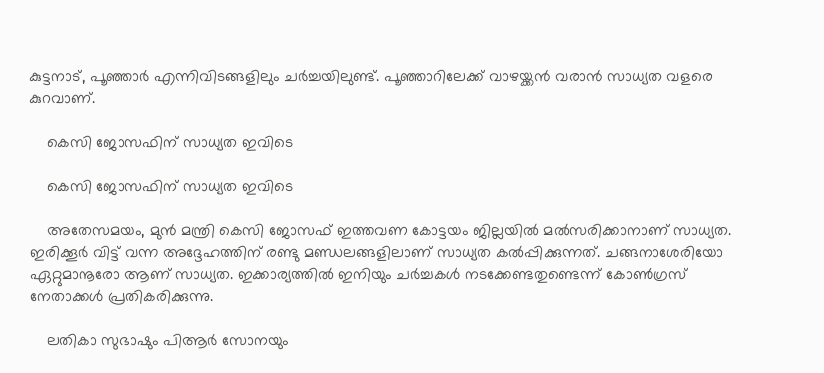കുട്ടനാട്, പൂഞ്ഞാര്‍ എന്നിവിടങ്ങളിലും ചര്‍ച്ചയിലുണ്ട്. പൂഞ്ഞാറിലേക്ക് വാഴയ്ക്കന്‍ വരാന്‍ സാധ്യത വളരെ കുറവാണ്.

    കെസി ജോസഫിന് സാധ്യത ഇവിടെ

    കെസി ജോസഫിന് സാധ്യത ഇവിടെ

    അതേസമയം, മുന്‍ മന്ത്രി കെസി ജോസഫ് ഇത്തവണ കോട്ടയം ജില്ലയില്‍ മല്‍സരിക്കാനാണ് സാധ്യത. ഇരിക്കൂര്‍ വിട്ട് വന്ന അദ്ദേഹത്തിന് രണ്ടു മണ്ഡലങ്ങളിലാണ് സാധ്യത കല്‍പ്പിക്കുന്നത്. ചങ്ങനാശേരിയോ ഏറ്റുമാനൂരോ ആണ് സാധ്യത. ഇക്കാര്യത്തില്‍ ഇനിയും ചര്‍ച്ചകള്‍ നടക്കേണ്ടതുണ്ടെന്ന് കോണ്‍ഗ്രസ് നേതാക്കള്‍ പ്രതികരിക്കുന്നു.

    ലതികാ സുഭാഷും പിആര്‍ സോനയും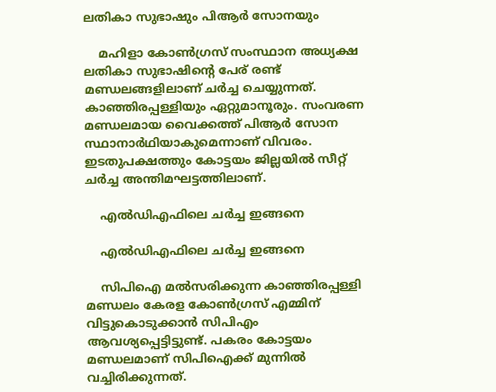ലതികാ സുഭാഷും പിആര്‍ സോനയും

    മഹിളാ കോണ്‍ഗ്രസ് സംസ്ഥാന അധ്യക്ഷ ലതികാ സുഭാഷിന്റെ പേര് രണ്ട് മണ്ഡലങ്ങളിലാണ് ചര്‍ച്ച ചെയ്യുന്നത്. കാഞ്ഞിരപ്പള്ളിയും ഏറ്റുമാനൂരും. സംവരണ മണ്ഡലമായ വൈക്കത്ത് പിആര്‍ സോന സ്ഥാനാര്‍ഥിയാകുമെന്നാണ് വിവരം. ഇടതുപക്ഷത്തും കോട്ടയം ജില്ലയില്‍ സീറ്റ് ചര്‍ച്ച അന്തിമഘട്ടത്തിലാണ്.

    എല്‍ഡിഎഫിലെ ചര്‍ച്ച ഇങ്ങനെ

    എല്‍ഡിഎഫിലെ ചര്‍ച്ച ഇങ്ങനെ

    സിപിഐ മല്‍സരിക്കുന്ന കാഞ്ഞിരപ്പള്ളി മണ്ഡലം കേരള കോണ്‍ഗ്രസ് എമ്മിന് വിട്ടുകൊടുക്കാന്‍ സിപിഎം ആവശ്യപ്പെട്ടിട്ടുണ്ട്. പകരം കോട്ടയം മണ്ഡലമാണ് സിപിഐക്ക് മുന്നില്‍ വച്ചിരിക്കുന്നത്.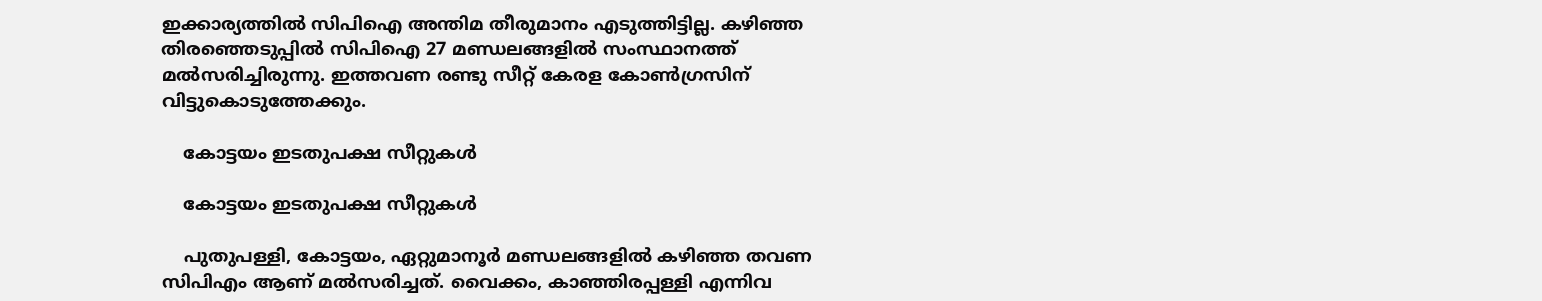ഇക്കാര്യത്തില്‍ സിപിഐ അന്തിമ തീരുമാനം എടുത്തിട്ടില്ല. കഴിഞ്ഞ തിരഞ്ഞെടുപ്പില്‍ സിപിഐ 27 മണ്ഡലങ്ങളില്‍ സംസ്ഥാനത്ത് മല്‍സരിച്ചിരുന്നു. ഇത്തവണ രണ്ടു സീറ്റ് കേരള കോണ്‍ഗ്രസിന് വിട്ടുകൊടുത്തേക്കും.

    കോട്ടയം ഇടതുപക്ഷ സീറ്റുകള്‍

    കോട്ടയം ഇടതുപക്ഷ സീറ്റുകള്‍

    പുതുപള്ളി, കോട്ടയം, ഏറ്റുമാനൂര്‍ മണ്ഡലങ്ങളില്‍ കഴിഞ്ഞ തവണ സിപിഎം ആണ് മല്‍സരിച്ചത്. വൈക്കം, കാഞ്ഞിരപ്പള്ളി എന്നിവ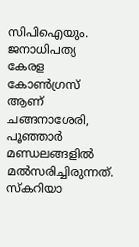സിപിഐയും. ജനാധിപത്യ കേരള കോണ്‍ഗ്രസ് ആണ് ചങ്ങനാശേരി, പൂഞ്ഞാര്‍ മണ്ഡലങ്ങളില്‍ മല്‍സരിച്ചിരുന്നത്. സ്‌കറിയാ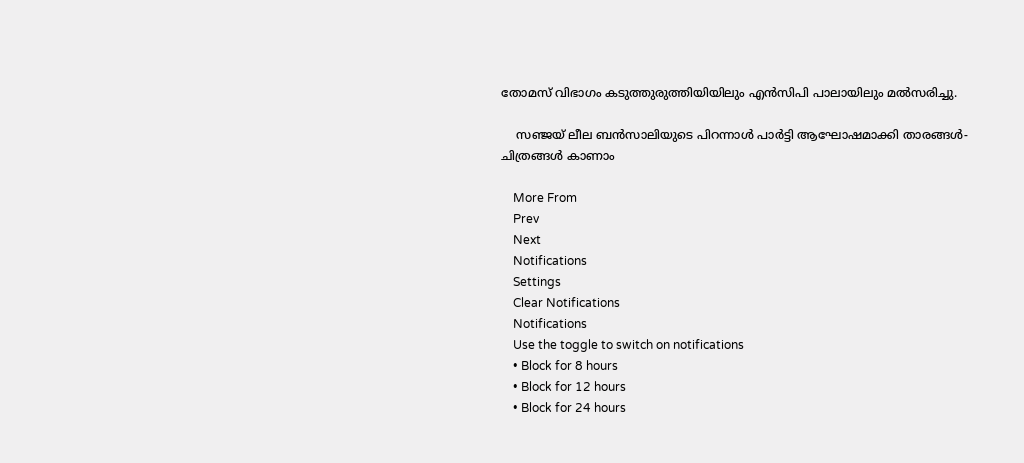തോമസ് വിഭാഗം കടുത്തുരുത്തിയിയിലും എന്‍സിപി പാലായിലും മല്‍സരിച്ചു.

    സഞ്ജയ് ലീല ബൻസാലിയുടെ പിറന്നാൾ പാർട്ടി ആഘോഷമാക്കി താരങ്ങൾ- ചിത്രങ്ങൾ കാണാം

    More From
    Prev
    Next
    Notifications
    Settings
    Clear Notifications
    Notifications
    Use the toggle to switch on notifications
    • Block for 8 hours
    • Block for 12 hours
    • Block for 24 hours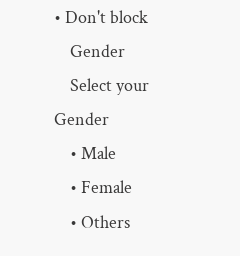• Don't block
    Gender
    Select your Gender
    • Male
    • Female
    • Others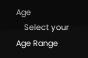Age
    Select your Age Range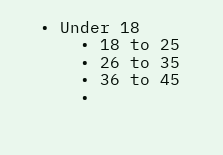• Under 18
    • 18 to 25
    • 26 to 35
    • 36 to 45
    •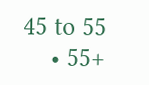45 to 55
    • 55+